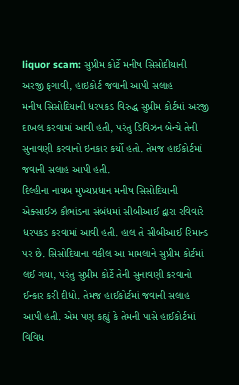liquor scam: સુપ્રીમ કોર્ટે મનીષ સિસોદીયાની અરજી ફગાવી, હાઇકોર્ટ જવાની આપી સલાહ
મનીષ સિસોદિયાની ધરપકડ વિરુદ્ધ સુપ્રીમ કોર્ટમાં અરજી દાખલ કરવામાં આવી હતી, પરંતુ ડિવિઝન બેન્ચે તેની સુનાવણી કરવાનો ઇનકાર કર્યો હતો. તેમજ હાઈકોર્ટમાં જવાની સલાહ આપી હતી.
દિલ્હીના નાયબ મુખ્યપ્રધાન મનીષ સિસોદિયાની એક્સાઈઝ કૌભાંડના સંબંધમાં સીબીઆઈ દ્વારા રવિવારે ધરપકડ કરવામાં આવી હતી. હાલ તે સીબીઆઈ રિમાન્ડ પર છે. સિસોદિયાના વકીલ આ મામલાને સુપ્રીમ કોર્ટમાં લઈ ગયા, પરંતુ સુપ્રીમ કોર્ટે તેની સુનાવણી કરવાનો ઈન્કાર કરી દીધો. તેમજ હાઈકોર્ટમાં જવાની સલાહ આપી હતી. એમ પણ કહ્યું કે તેમની પાસે હાઈકોર્ટમાં વિવિધ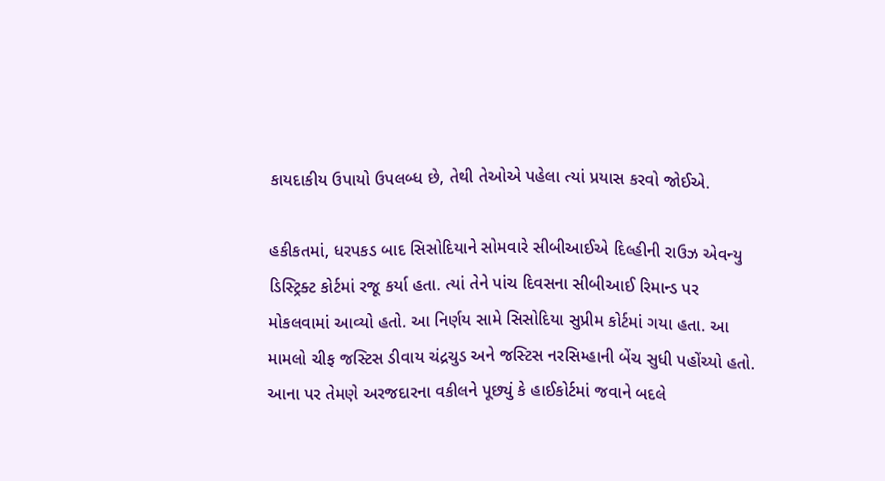કાયદાકીય ઉપાયો ઉપલબ્ધ છે, તેથી તેઓએ પહેલા ત્યાં પ્રયાસ કરવો જોઈએ.

હકીકતમાં, ધરપકડ બાદ સિસોદિયાને સોમવારે સીબીઆઈએ દિલ્હીની રાઉઝ એવન્યુ ડિસ્ટ્રિક્ટ કોર્ટમાં રજૂ કર્યા હતા. ત્યાં તેને પાંચ દિવસના સીબીઆઈ રિમાન્ડ પર મોકલવામાં આવ્યો હતો. આ નિર્ણય સામે સિસોદિયા સુપ્રીમ કોર્ટમાં ગયા હતા. આ મામલો ચીફ જસ્ટિસ ડીવાય ચંદ્રચુડ અને જસ્ટિસ નરસિમ્હાની બેંચ સુધી પહોંચ્યો હતો. આના પર તેમણે અરજદારના વકીલને પૂછ્યું કે હાઈકોર્ટમાં જવાને બદલે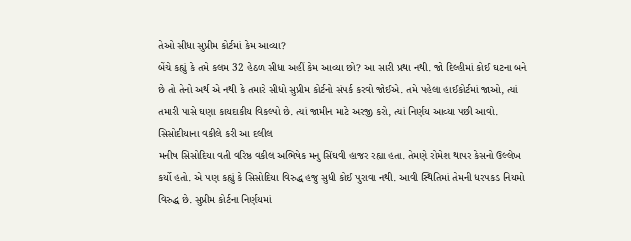તેઓ સીધા સુપ્રીમ કોર્ટમાં કેમ આવ્યા?
બેંચે કહ્યું કે તમે કલમ 32 હેઠળ સીધા અહીં કેમ આવ્યા છો? આ સારી પ્રથા નથી. જો દિલ્હીમાં કોઈ ઘટના બને છે તો તેનો અર્થ એ નથી કે તમારે સીધો સુપ્રીમ કોર્ટનો સંપર્ક કરવો જોઈએ. તમે પહેલા હાઈકોર્ટમાં જાઓ, ત્યાં તમારી પાસે ઘણા કાયદાકીય વિકલ્પો છે. ત્યાં જામીન માટે અરજી કરો, ત્યાં નિર્ણય આવ્યા પછી આવો.
સિસોદીયાના વકીલે કરી આ દલીલ
મનીષ સિસોદિયા વતી વરિષ્ઠ વકીલ અભિષેક મનુ સિંઘવી હાજર રહ્યા હતા. તેમણે રોમેશ થાપર કેસનો ઉલ્લેખ કર્યો હતો. એ પણ કહ્યું કે સિસોદિયા વિરુદ્ધ હજુ સુધી કોઈ પુરાવા નથી. આવી સ્થિતિમાં તેમની ધરપકડ નિયમો વિરુદ્ધ છે. સુપ્રીમ કોર્ટના નિર્ણયમાં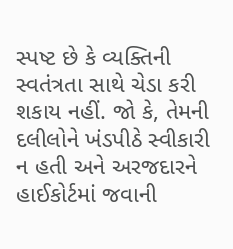સ્પષ્ટ છે કે વ્યક્તિની સ્વતંત્રતા સાથે ચેડા કરી શકાય નહીં. જો કે, તેમની દલીલોને ખંડપીઠે સ્વીકારી ન હતી અને અરજદારને હાઈકોર્ટમાં જવાની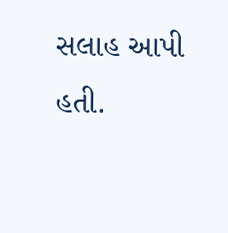સલાહ આપી હતી.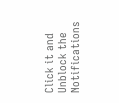Click it and Unblock the Notifications